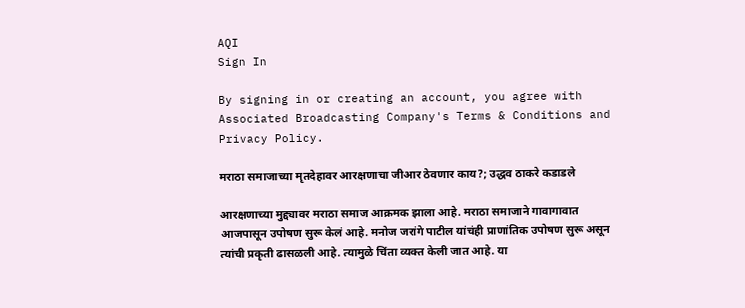AQI
Sign In

By signing in or creating an account, you agree with Associated Broadcasting Company's Terms & Conditions and Privacy Policy.

मराठा समाजाच्या मृतदेहावर आरक्षणाचा जीआर ठेवणार काय?; उद्धव ठाकरे कडाडले

आरक्षणाच्या मुद्द्यावर मराठा समाज आक्रमक झाला आहे. मराठा समाजाने गावागावात आजपासून उपोषण सुरू केलं आहे. मनोज जरांगे पाटील यांचंही प्राणांतिक उपोषण सुरू असून त्यांची प्रकृती ढासळली आहे. त्यामुळे चिंता व्यक्त केली जात आहे. या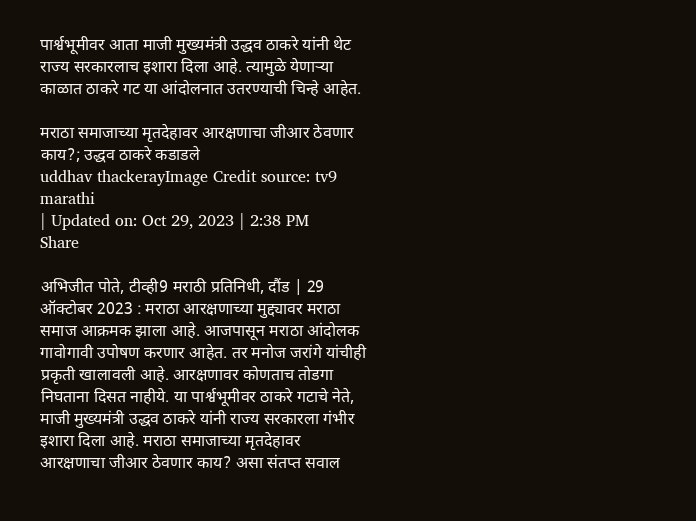पार्श्वभूमीवर आता माजी मुख्यमंत्री उद्धव ठाकरे यांनी थेट राज्य सरकारलाच इशारा दिला आहे. त्यामुळे येणाऱ्या काळात ठाकरे गट या आंदोलनात उतरण्याची चिन्हे आहेत.

मराठा समाजाच्या मृतदेहावर आरक्षणाचा जीआर ठेवणार काय?; उद्धव ठाकरे कडाडले
uddhav thackerayImage Credit source: tv9 marathi
| Updated on: Oct 29, 2023 | 2:38 PM
Share

अभिजीत पोते, टीव्ही9 मराठी प्रतिनिधी, दौंड | 29 ऑक्टोबर 2023 : मराठा आरक्षणाच्या मुद्द्यावर मराठा समाज आक्रमक झाला आहे. आजपासून मराठा आंदोलक गावोगावी उपोषण करणार आहेत. तर मनोज जरांगे यांचीही प्रकृती खालावली आहे. आरक्षणावर कोणताच तोडगा निघताना दिसत नाहीये. या पार्श्वभूमीवर ठाकरे गटाचे नेते, माजी मुख्यमंत्री उद्धव ठाकरे यांनी राज्य सरकारला गंभीर इशारा दिला आहे. मराठा समाजाच्या मृतदेहावर आरक्षणाचा जीआर ठेवणार काय? असा संतप्त सवाल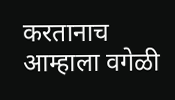करतानाच आम्हाला वगेळी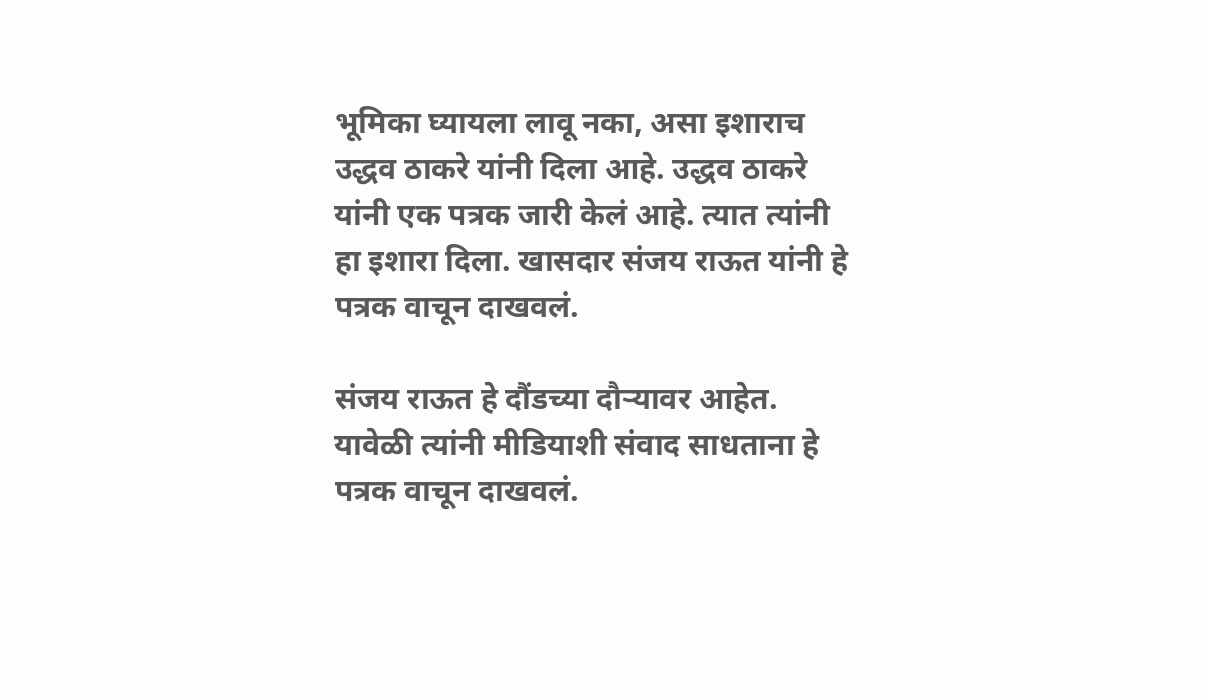भूमिका घ्यायला लावू नका, असा इशाराच उद्धव ठाकरे यांनी दिला आहे. उद्धव ठाकरे यांनी एक पत्रक जारी केलं आहे. त्यात त्यांनी हा इशारा दिला. खासदार संजय राऊत यांनी हे पत्रक वाचून दाखवलं.

संजय राऊत हे दौंडच्या दौऱ्यावर आहेत. यावेळी त्यांनी मीडियाशी संवाद साधताना हे पत्रक वाचून दाखवलं.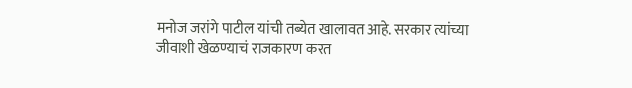मनोज जरांगे पाटील यांची तब्येत खालावत आहे. सरकार त्यांच्या जीवाशी खेळण्याचं राजकारण करत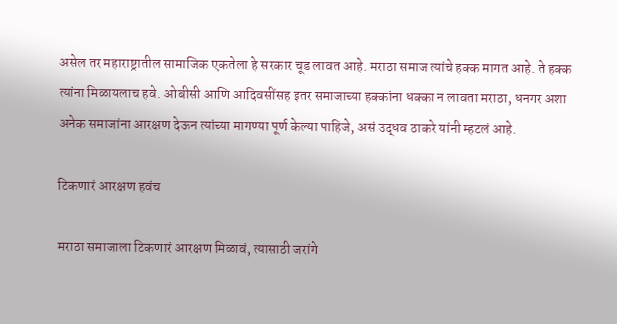असेल तर महाराष्ट्रातील सामाजिक एकतेला हे सरकार चूड लावत आहे. मराठा समाज त्यांचे हक्क मागत आहे. ते हक्क त्यांना मिळायलाच हवे. ओबीसी आणि आदिवसींसह इतर समाजाच्या हक्कांना धक्का न लावता मराठा, धनगर अशा अनेक समाजांना आरक्षण देऊन त्यांच्या मागण्या पूर्ण केल्या पाहिजे, असं उद्धव ठाकरे यांनी म्हटलं आहे.

टिकणारं आरक्षण हवंच

मराठा समाजाला टिकणारं आरक्षण मिळावं, त्यासाठी जरांगे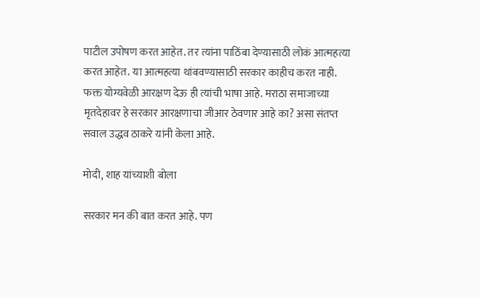पाटील उपोषण करत आहेत. तर त्यांना पाठिंबा देण्यासाठी लोकं आत्महत्या करत आहेत. या आत्महत्या थांबवण्यासाठी सरकार काहीच करत नाही. फक्त योग्यवेळी आरक्षण देऊ ही त्यांची भाषा आहे. मराठा समाजाच्या मृतदेहावर हे सरकार आरक्षणाचा जीआर ठेवणार आहे का? असा संतप्त सवाल उद्धव ठाकरे यांनी केला आहे.

मोदी, शाह यांच्याशी बोला

सरकार मन की बात करत आहे. पण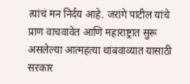त्यांचं मन निर्दय आहे. जरांगे पाटील यांचे प्राण वाचवावेत आणि महाराष्ट्रात सुरू असलेल्या आत्महत्या थांबवाव्यात यासाठी सरकार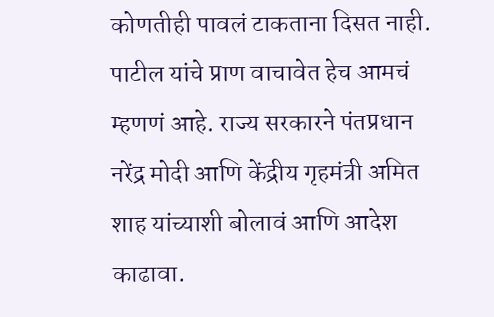कोणतीही पावलं टाकताना दिसत नाही. पाटील यांचे प्राण वाचावेत हेच आमचं म्हणणं आहे. राज्य सरकारने पंतप्रधान नरेंद्र मोदी आणि केंद्रीय गृहमंत्री अमित शाह यांच्याशी बोलावं आणि आदेश काढावा.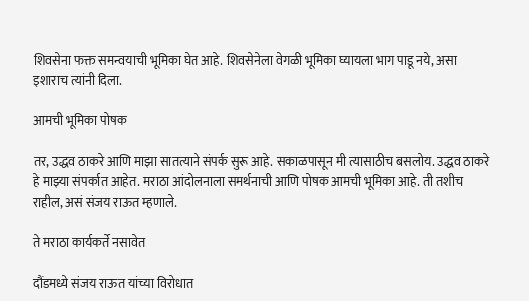शिवसेना फक्त समन्वयाची भूमिका घेत आहे. शिवसेनेला वेगळी भूमिका घ्यायला भाग पाडू नये, असा इशाराच त्यांनी दिला.

आमची भूमिका पोषक

तर, उद्धव ठाकरे आणि माझा सातत्याने संपर्क सुरू आहे. सकाळपासून मी त्यासाठीच बसलोय. उद्धव ठाकरे हे माझ्या संपर्कात आहेत. मराठा आंदोलनाला समर्थनाची आणि पोषक आमची भूमिका आहे. ती तशीच राहील, असं संजय राऊत म्हणाले.

ते मराठा कार्यकर्ते नसावेत

दौंडमध्ये संजय राऊत यांच्या विरोधात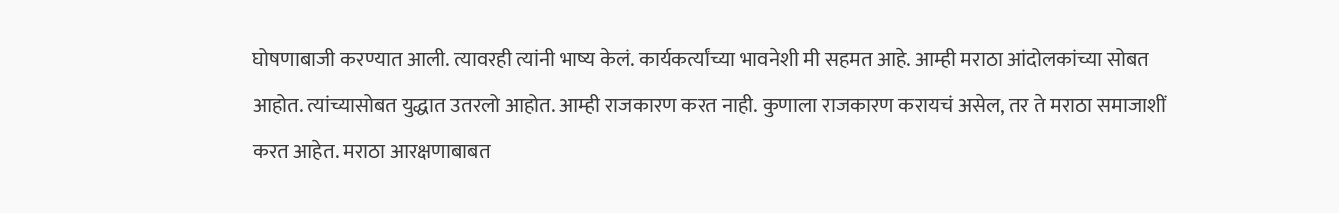घोषणाबाजी करण्यात आली. त्यावरही त्यांनी भाष्य केलं. कार्यकर्त्यांच्या भावनेशी मी सहमत आहे. आम्ही मराठा आंदोलकांच्या सोबत आहोत. त्यांच्यासोबत युद्धात उतरलो आहोत. आम्ही राजकारण करत नाही. कुणाला राजकारण करायचं असेल, तर ते मराठा समाजाशीं करत आहेत. मराठा आरक्षणाबाबत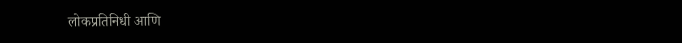लोकप्रतिनिधी आणि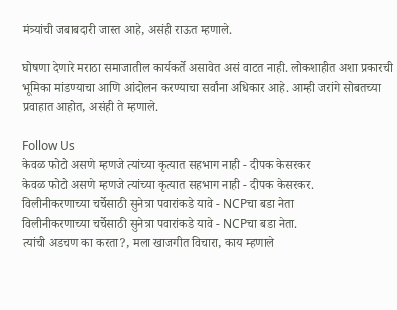मंत्र्यांची जबाबदारी जास्त आहे, असंही राऊत म्हणाले.

घोषणा देणारे मराठा समाजातील कार्यकर्ते असावेत असं वाटत नाही. लोकशाहीत अशा प्रकारची भूमिका मांडण्याचा आणि आंदोलन करण्याचा सर्वांना अधिकार आहे. आम्ही जरांगे सोबतच्या प्रवाहात आहोत, असंही ते म्हणाले.

Follow Us
केवळ फोटो असणे म्हणजे त्यांच्या कृत्यात सहभाग नाही - दीपक केसरकर
केवळ फोटो असणे म्हणजे त्यांच्या कृत्यात सहभाग नाही - दीपक केसरकर.
विलीनीकरणाच्या चर्चेसाठी सुनेत्रा पवारांकडे यावे - NCPचा बडा नेता
विलीनीकरणाच्या चर्चेसाठी सुनेत्रा पवारांकडे यावे - NCPचा बडा नेता.
त्यांची अडचण का करता?, मला खाजगीत विचारा, काय म्हणाले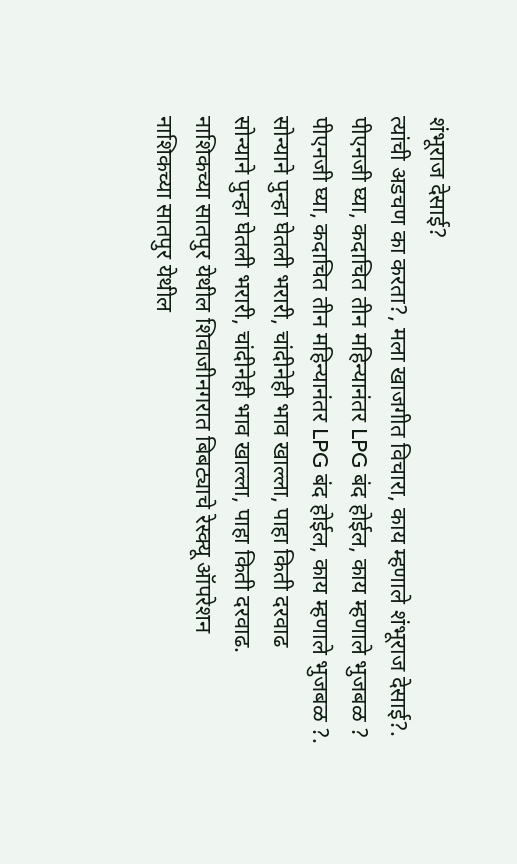शंभूराज देसाई?
त्यांची अडचण का करता?, मला खाजगीत विचारा, काय म्हणाले शंभूराज देसाई?.
पीएनजी घ्या, कदाचित तीन महिन्यानंतर LPG बंद होईल, काय म्हणाले भुजबळ ?
पीएनजी घ्या, कदाचित तीन महिन्यानंतर LPG बंद होईल, काय म्हणाले भुजबळ ?.
सोन्याने पुन्हा घेतली भरारी, चांदीनेही भाव खाल्ला, पाहा किती दरवाढ
सोन्याने पुन्हा घेतली भरारी, चांदीनेही भाव खाल्ला, पाहा किती दरवाढ.
नाशिकच्या सातपुर येथील शिवाजीनगरात बिबट्याचे रेस्क्यू ऑपरेशन
नाशिकच्या सातपुर येथील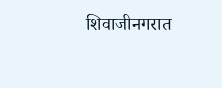शिवाजीनगरात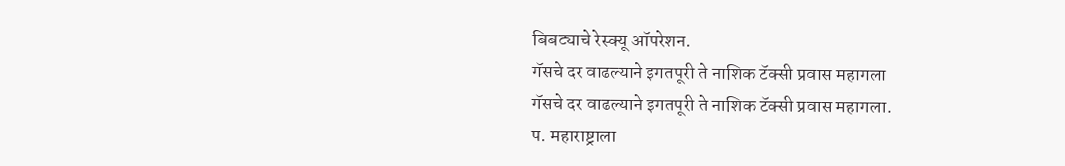बिबट्याचे रेस्क्यू ऑपरेशन.
गॅसचे दर वाढल्याने इगतपूरी ते नाशिक टॅक्सी प्रवास महागला
गॅसचे दर वाढल्याने इगतपूरी ते नाशिक टॅक्सी प्रवास महागला.
प. महाराष्ट्राला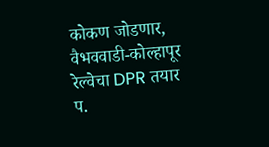कोकण जोडणार, वैभववाडी-कोल्हापूर रेल्वेचा DPR तयार
प.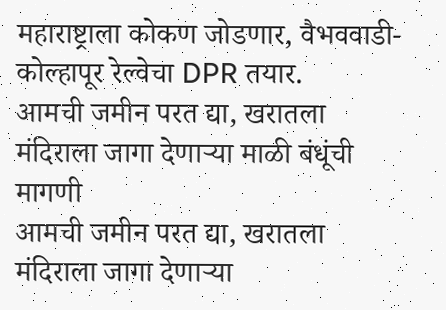महाराष्ट्राला कोकण जोडणार, वैभववाडी-कोल्हापूर रेल्वेचा DPR तयार.
आमची जमीन परत द्या, खरातला मंदिराला जागा देणाऱ्या माळी बंधूंची मागणी
आमची जमीन परत द्या, खरातला मंदिराला जागा देणाऱ्या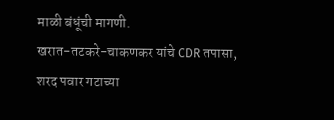माळी बंधूंची मागणी.
खरात-तटकरे-चाकणकर यांचे CDR तपासा, शरद पवार गटाच्या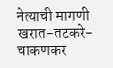नेत्याची मागणी
खरात-तटकरे-चाकणकर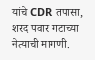यांचे CDR तपासा, शरद पवार गटाच्या नेत्याची मागणी.